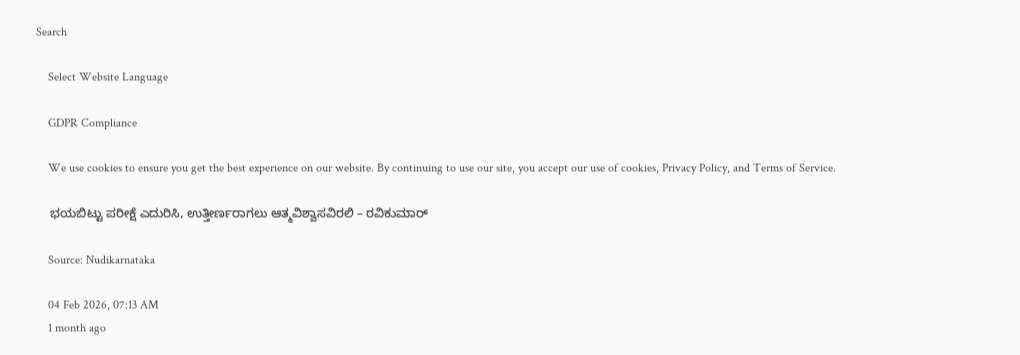Search

    Select Website Language

    GDPR Compliance

    We use cookies to ensure you get the best experience on our website. By continuing to use our site, you accept our use of cookies, Privacy Policy, and Terms of Service.

    ಭಯಬಿಟ್ಟು ಪರೀಕ್ಷೆ ಎದುರಿಸಿ, ಉತ್ತೀರ್ಣರಾಗಲು ಆತ್ಮವಿಶ್ವಾಸವಿರಲಿ – ರವಿಕುಮಾರ್

    Source: Nudikarnataka

    04 Feb 2026, 07:13 AM
    1 month ago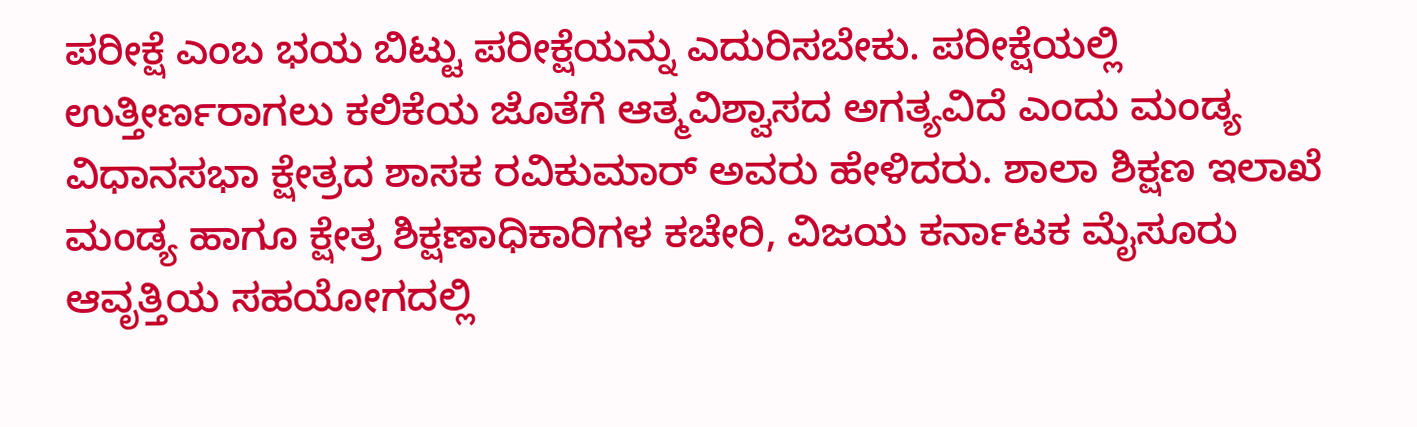ಪರೀಕ್ಷೆ ಎಂಬ ಭಯ ಬಿಟ್ಟು ಪರೀಕ್ಷೆಯನ್ನು ಎದುರಿಸಬೇಕು. ಪರೀಕ್ಷೆಯಲ್ಲಿ ಉತ್ತೀರ್ಣರಾಗಲು ಕಲಿಕೆಯ ಜೊತೆಗೆ ಆತ್ಮವಿಶ್ವಾಸದ ಅಗತ್ಯವಿದೆ ಎಂದು ಮಂಡ್ಯ ವಿಧಾನಸಭಾ ಕ್ಷೇತ್ರದ ಶಾಸಕ ರವಿಕುಮಾರ್ ಅವರು ಹೇಳಿದರು. ಶಾಲಾ ಶಿಕ್ಷಣ ಇಲಾಖೆ ಮಂಡ್ಯ ಹಾಗೂ ಕ್ಷೇತ್ರ ಶಿಕ್ಷಣಾಧಿಕಾರಿಗಳ ಕಚೇರಿ, ವಿಜಯ ಕರ್ನಾಟಕ ಮೈಸೂರು ಆವೃತ್ತಿಯ ಸಹಯೋಗದಲ್ಲಿ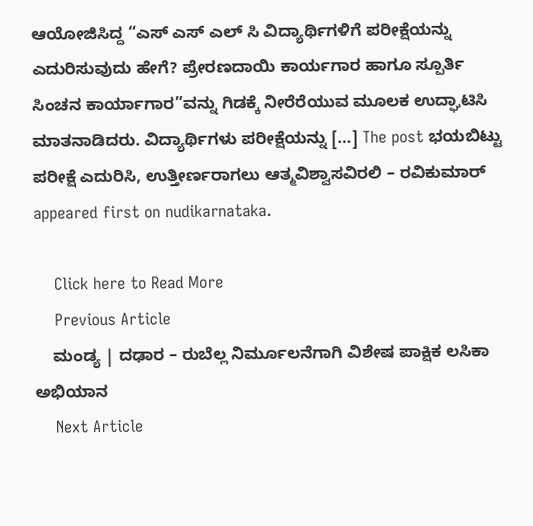ಆಯೋಜಿಸಿದ್ದ “ಎಸ್ ಎಸ್ ಎಲ್ ಸಿ ವಿದ್ಯಾರ್ಥಿಗಳಿಗೆ ಪರೀಕ್ಷೆಯನ್ನು ಎದುರಿಸುವುದು ಹೇಗೆ? ಪ್ರೇರಣದಾಯಿ ಕಾರ್ಯಗಾರ ಹಾಗೂ ಸ್ಪೂರ್ತಿ ಸಿಂಚನ ಕಾರ್ಯಾಗಾರ”ವನ್ನು ಗಿಡಕ್ಕೆ ನೀರೆರೆಯುವ ಮೂಲಕ ಉದ್ಘಾಟಿಸಿ ಮಾತನಾಡಿದರು. ವಿದ್ಯಾರ್ಥಿಗಳು ಪರೀಕ್ಷೆಯನ್ನು […] The post ಭಯಬಿಟ್ಟು ಪರೀಕ್ಷೆ ಎದುರಿಸಿ, ಉತ್ತೀರ್ಣರಾಗಲು ಆತ್ಮವಿಶ್ವಾಸವಿರಲಿ – ರವಿಕುಮಾರ್ appeared first on nudikarnataka.

    Click here to Read More
    Previous Article
    ಮಂಡ್ಯ | ದಢಾರ – ರುಬೆಲ್ಲ ನಿರ್ಮೂಲನೆಗಾಗಿ ವಿಶೇಷ ಪಾಕ್ಷಿಕ ಲಸಿಕಾ ಅಭಿಯಾನ
    Next Article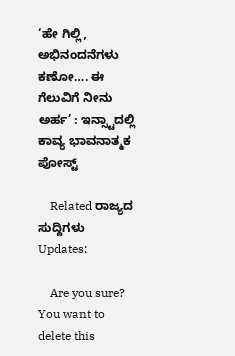‘ಹೇ ಗಿಲ್ಲಿ, ಅಭಿನಂದನೆಗಳು ಕಣೋ…. ಈ ಗೆಲುವಿಗೆ ನೀನು ಅರ್ಹ’ : ಇನ್ಸ್ಟಾದಲ್ಲಿ ಕಾವ್ಯ ಭಾವನಾತ್ಮಕ ಪೋಸ್ಟ್

    Related ರಾಜ್ಯದ ಸುದ್ದಿಗಳು Updates:

    Are you sure? You want to delete this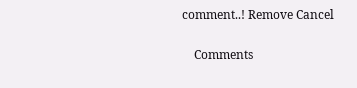comment..! Remove Cancel

    Comments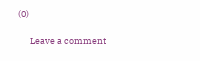(0)

      Leave a comment